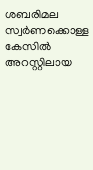ശബരിമല സ്വർണക്കൊള്ള കേസിൽ അറസ്റ്റിലായ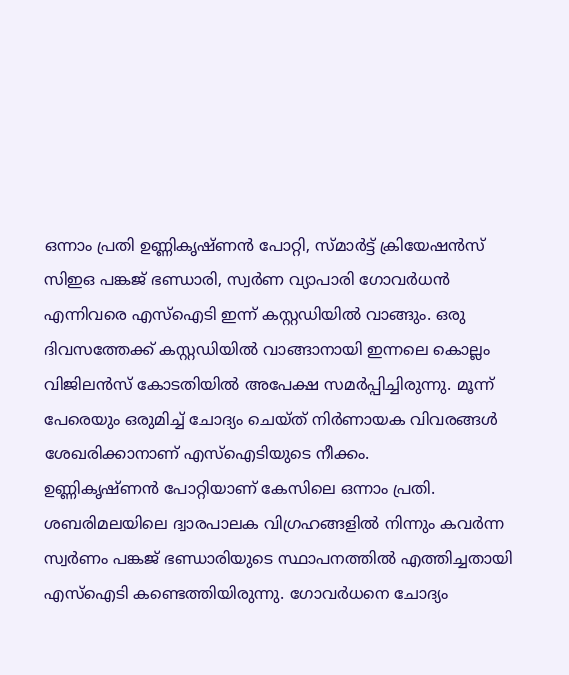ഒന്നാം പ്രതി ഉണ്ണികൃഷ്ണൻ പോറ്റി, സ്മാർട്ട് ക്രിയേഷൻസ് സിഇഒ പങ്കജ് ഭണ്ഡാരി, സ്വർണ വ്യാപാരി ഗോവർധൻ എന്നിവരെ എസ്ഐടി ഇന്ന് കസ്റ്റഡിയിൽ വാങ്ങും. ഒരു ദിവസത്തേക്ക് കസ്റ്റഡിയിൽ വാങ്ങാനായി ഇന്നലെ കൊല്ലം വിജിലൻസ് കോടതിയിൽ അപേക്ഷ സമർപ്പിച്ചിരുന്നു. മൂന്ന് പേരെയും ഒരുമിച്ച് ചോദ്യം ചെയ്ത് നിർണായക വിവരങ്ങൾ ശേഖരിക്കാനാണ് എസ്ഐടിയുടെ നീക്കം.
ഉണ്ണികൃഷ്ണൻ പോറ്റിയാണ് കേസിലെ ഒന്നാം പ്രതി. ശബരിമലയിലെ ദ്വാരപാലക വിഗ്രഹങ്ങളിൽ നിന്നും കവർന്ന സ്വർണം പങ്കജ് ഭണ്ഡാരിയുടെ സ്ഥാപനത്തിൽ എത്തിച്ചതായി എസ്ഐടി കണ്ടെത്തിയിരുന്നു. ഗോവർധനെ ചോദ്യം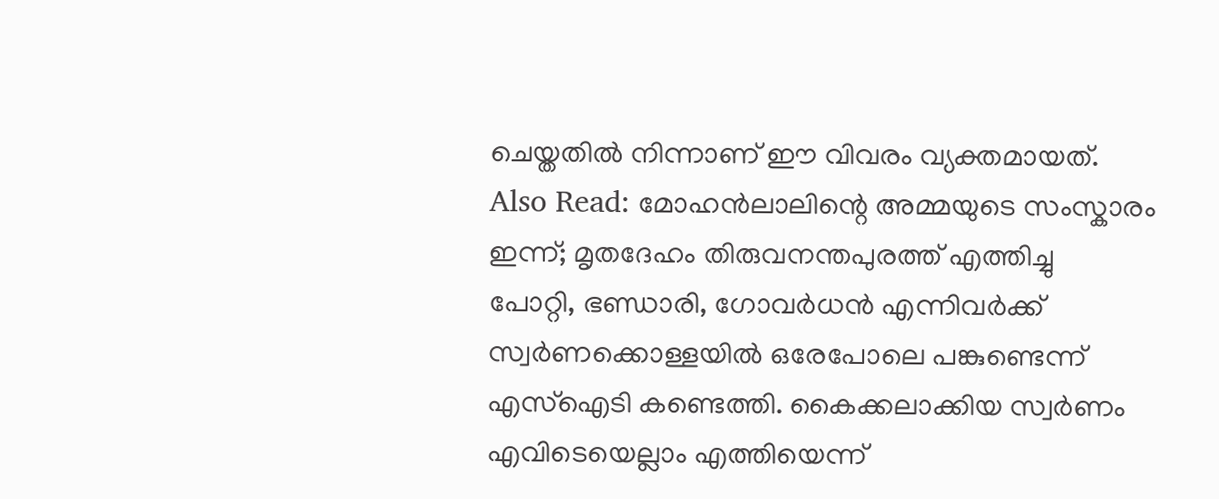ചെയ്തതിൽ നിന്നാണ് ഈ വിവരം വ്യക്തമായത്.
Also Read: മോഹൻലാലിന്റെ അമ്മയുടെ സംസ്കാരം ഇന്ന്; മൃതദേഹം തിരുവനന്തപുരത്ത് എത്തിച്ചു
പോറ്റി, ഭണ്ഡാരി, ഗോവർധൻ എന്നിവർക്ക് സ്വർണക്കൊള്ളയിൽ ഒരേപോലെ പങ്കുണ്ടെന്ന് എസ്ഐടി കണ്ടെത്തി. കൈക്കലാക്കിയ സ്വർണം എവിടെയെല്ലാം എത്തിയെന്ന്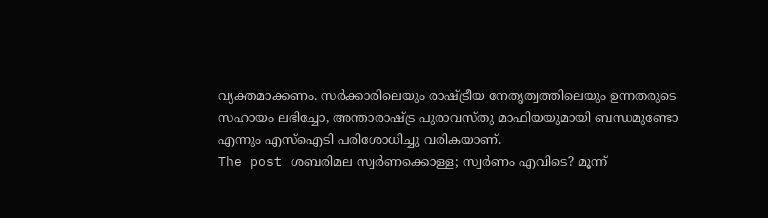വ്യക്തമാക്കണം. സർക്കാരിലെയും രാഷ്ട്രീയ നേതൃത്വത്തിലെയും ഉന്നതരുടെ സഹായം ലഭിച്ചോ, അന്താരാഷ്ട്ര പുരാവസ്തു മാഫിയയുമായി ബന്ധമുണ്ടോ എന്നും എസ്ഐടി പരിശോധിച്ചു വരികയാണ്.
The post ശബരിമല സ്വർണക്കൊള്ള; സ്വർണം എവിടെ? മൂന്ന്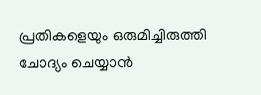പ്രതികളെയും ഒരുമിച്ചിരുത്തി ചോദ്യം ചെയ്യാൻ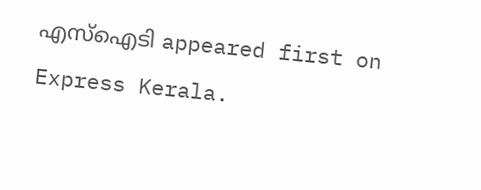എസ്ഐടി appeared first on Express Kerala.